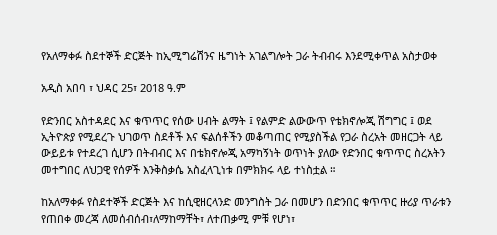የአለማቀፉ ስደተኞች ድርጅት ከኢሚግሬሽንና ዜግነት አገልግሎት ጋራ ትብብሩ እንደሚቀጥል አስታወቀ

አዲስ አበባ ፣ ህዳር 25፣ 2018 ዓ.ም

የድንበር አስተዳደር እና ቁጥጥር የሰው ሀብት ልማት ፤ የልምድ ልውውጥ የቴክኖሎጂ ሽግግር ፤ ወደ ኢትዮጵያ የሚደረጉ ህገወጥ ስደቶች እና ፍልሰቶችን መቆጣጠር የሚያስችል የጋራ ስረአት መዘርጋት ላይ ውይይቱ የተደረገ ሲሆን በትብብር እና በቴክኖሎጂ አማካኝነት ወጥነት ያለው የድንበር ቁጥጥር ስረአትን መተግበር ለህጋዊ የሰዎች እንቅስቃሴ አስፈላጊነቱ በምክክሩ ላይ ተነስቷል ።

ከአለማቀፉ የስደተኞች ድርጅት እና ከሲዊዘርላንድ መንግስት ጋራ በመሆን በድንበር ቁጥጥር ዙሪያ ጥራቱን የጠበቀ መረጃ ለመሰብሰብ፣ለማከማቸት፣ ለተጠቃሚ ምቹ የሆነ፣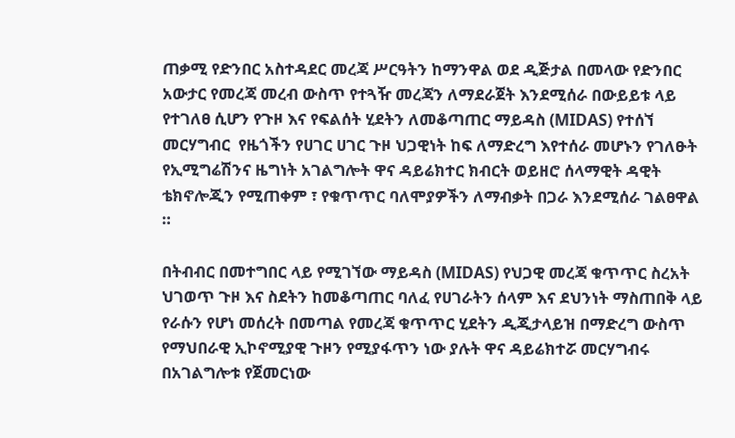ጠቃሚ የድንበር አስተዳደር መረጃ ሥርዓትን ከማንዋል ወደ ዲጅታል በመላው የድንበር አውታር የመረጃ መረብ ውስጥ የተጓዥ መረጃን ለማደራጀት እንደሚሰራ በውይይቱ ላይ የተገለፀ ሲሆን የጉዞ እና የፍልሰት ሂደትን ለመቆጣጠር ማይዳስ (MIDAS) የተሰኘ መርሃግብር  የዜጎችን የሀገር ሀገር ጉዞ ህጋዊነት ከፍ ለማድረግ እየተሰራ መሆኑን የገለፁት የኢሚግሬሽንና ዜግነት አገልግሎት ዋና ዳይሬክተር ክብርት ወይዘሮ ሰላማዊት ዳዊት ቴክኖሎጂን የሚጠቀም ፣ የቁጥጥር ባለሞያዎችን ለማብቃት በጋራ እንደሚሰራ ገልፀዋል ።

በትብብር በመተግበር ላይ የሚገኘው ማይዳስ (MIDAS) የህጋዊ መረጃ ቁጥጥር ስረአት ህገወጥ ጉዞ እና ስደትን ከመቆጣጠር ባለፈ የሀገራትን ሰላም እና ደህንነት ማስጠበቅ ላይ የራሱን የሆነ መሰረት በመጣል የመረጃ ቁጥጥር ሂደትን ዲጂታላይዝ በማድረግ ውስጥ የማህበራዊ ኢኮኖሚያዊ ጉዞን የሚያፋጥን ነው ያሉት ዋና ዳይሬክተሯ መርሃግብሩ በአገልግሎቱ የጀመርነው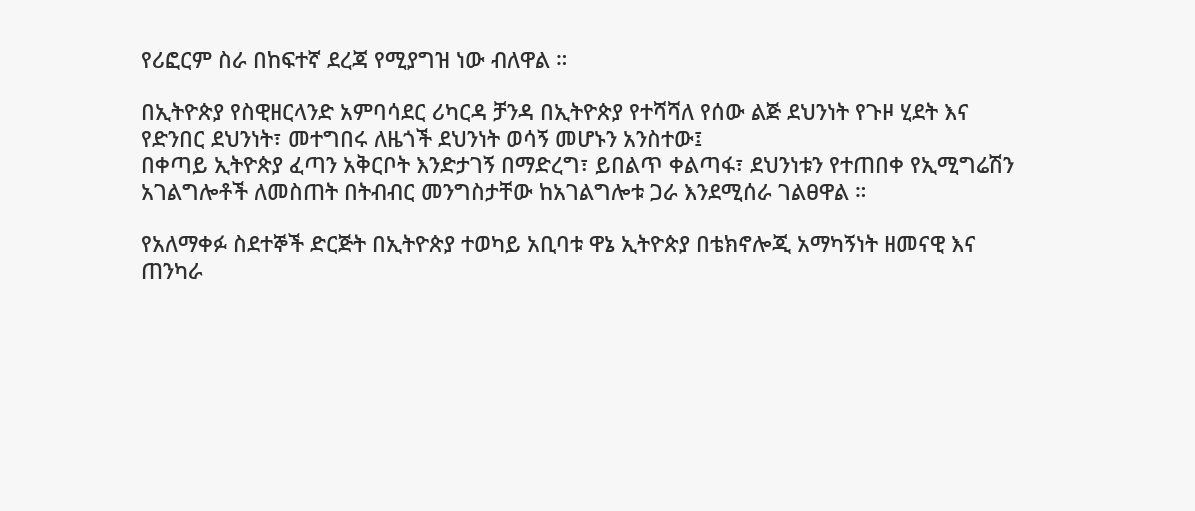የሪፎርም ስራ በከፍተኛ ደረጃ የሚያግዝ ነው ብለዋል ።

በኢትዮጵያ የስዊዘርላንድ አምባሳደር ሪካርዳ ቻንዳ በኢትዮጵያ የተሻሻለ የሰው ልጅ ደህንነት የጉዞ ሂደት እና የድንበር ደህንነት፣ መተግበሩ ለዜጎች ደህንነት ወሳኝ መሆኑን አንስተው፤
በቀጣይ ኢትዮጵያ ፈጣን አቅርቦት እንድታገኝ በማድረግ፣ ይበልጥ ቀልጣፋ፣ ደህንነቱን የተጠበቀ የኢሚግሬሽን አገልግሎቶች ለመስጠት በትብብር መንግስታቸው ከአገልግሎቱ ጋራ እንደሚሰራ ገልፀዋል ።

የአለማቀፉ ስደተኞች ድርጅት በኢትዮጵያ ተወካይ አቢባቱ ዋኔ ኢትዮጵያ በቴክኖሎጂ አማካኝነት ዘመናዊ እና ጠንካራ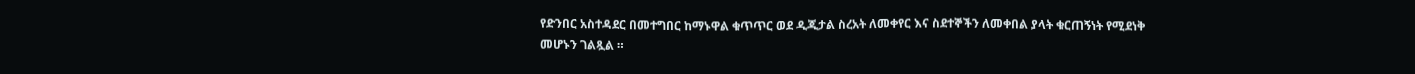የድንበር አስተዳደር በመተግበር ከማኑዋል ቁጥጥር ወደ ዲጂታል ስረአት ለመቀየር እና ስደተኞችን ለመቀበል ያላት ቁርጠኝነት የሚደነቅ መሆኑን ገልጿል ።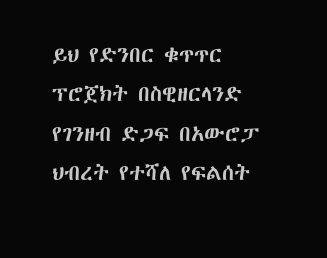ይህ የድንበር ቁጥጥር ፕሮጀክት በስዊዘርላንድ የገንዘብ ድጋፍ በአውሮፓ ህብረት የተሻለ የፍልሰት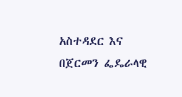አስተዳደር እና በጀርመን ፌዴራላዊ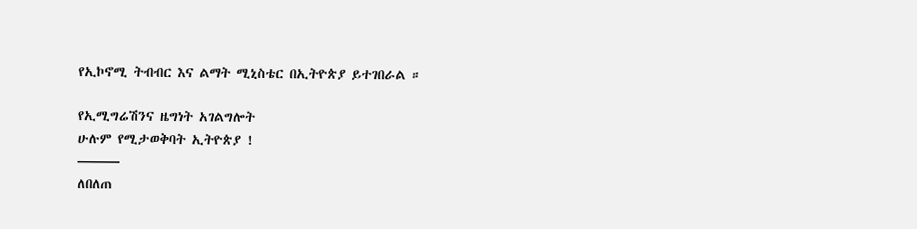የኢኮኖሚ ትብብር እና ልማት ሚኒስቴር በኢትዮጵያ ይተገበራል ።

የኢሚግሬሽንና ዜግነት አገልግሎት
ሁሉም የሚታወቅባት ኢትዮጵያ !
———
ለበለጠ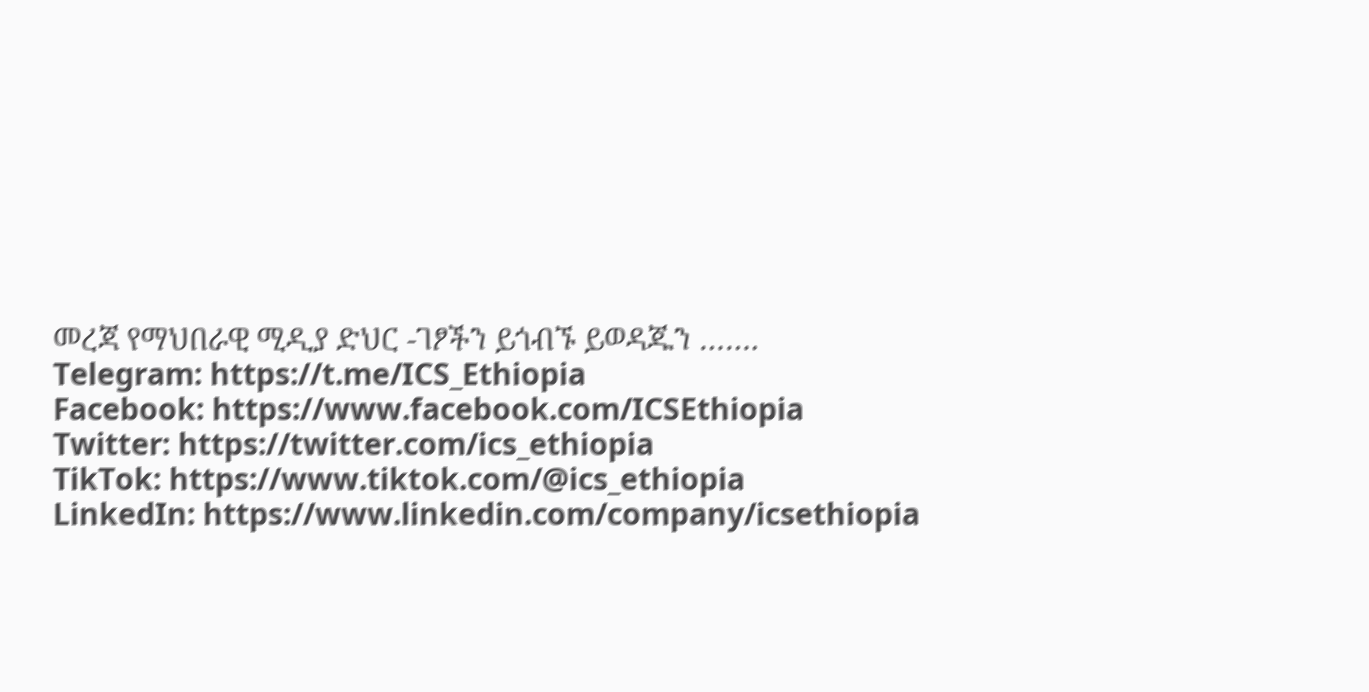መረጃ የማህበራዊ ሚዲያ ድህር -ገፆችን ይጎብኙ ይወዳጁን …….
Telegram: https://t.me/ICS_Ethiopia
Facebook: https://www.facebook.com/ICSEthiopia
Twitter: https://twitter.com/ics_ethiopia
TikTok: https://www.tiktok.com/@ics_ethiopia
LinkedIn: https://www.linkedin.com/company/icsethiopia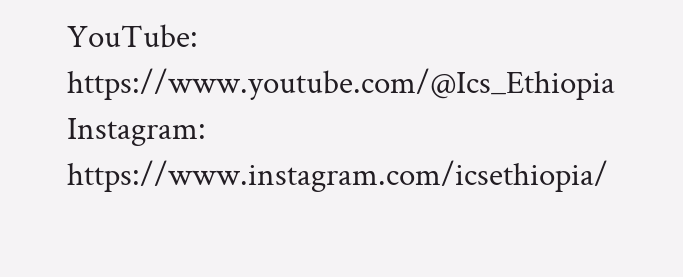YouTube: https://www.youtube.com/@Ics_Ethiopia
Instagram: https://www.instagram.com/icsethiopia/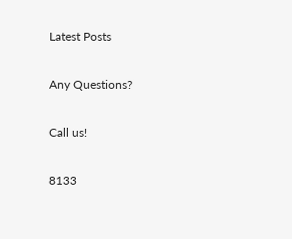Latest Posts

Any Questions?

Call us!

8133